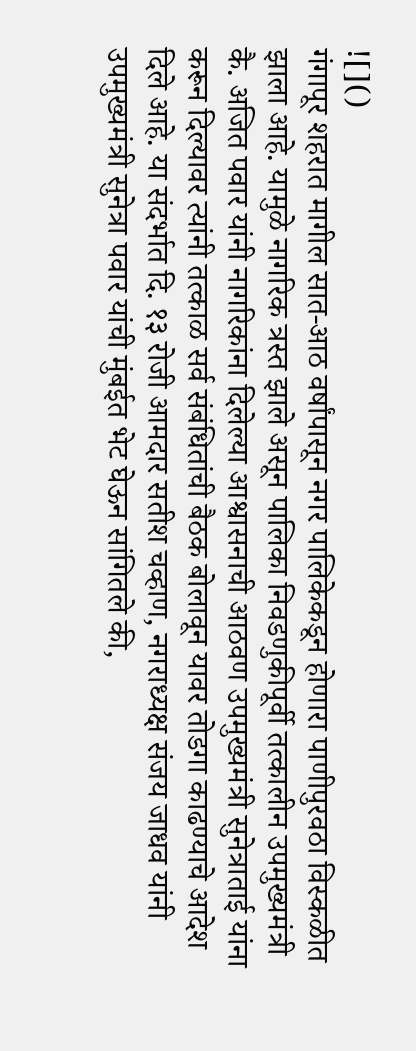![]()
गंगापूर शहरात मागील सात-आठ वर्षांपासून नगर पालिकेकडून होणारा पाणीपुरवठा विस्कळीत झाला आहे. यामुळे नागरिक त्रस्त झाले असून पालिका निवडणुकीपूर्वी तत्कालीन उपमुख्यमंत्री कै. अजित पवार यांनी नागरिकांना दिलेल्या आश्वासनाची आठवण उपमुख्यमंत्री सुनेत्राताई यांना करून दिल्यावर त्यांनी तत्काळ सर्व संबंधितांची बैठक बोलावून यावर तोडगा काढण्याचे आदेश दिले आहे. या संदर्भात दि. १३ रोजी आमदार सतीश चव्हाण, नगराध्यक्ष संजय जाधव यांनी उपमुख्यमंत्री सुनेत्रा पवार यांची मुंबईत भेट घेऊन सांगितले की,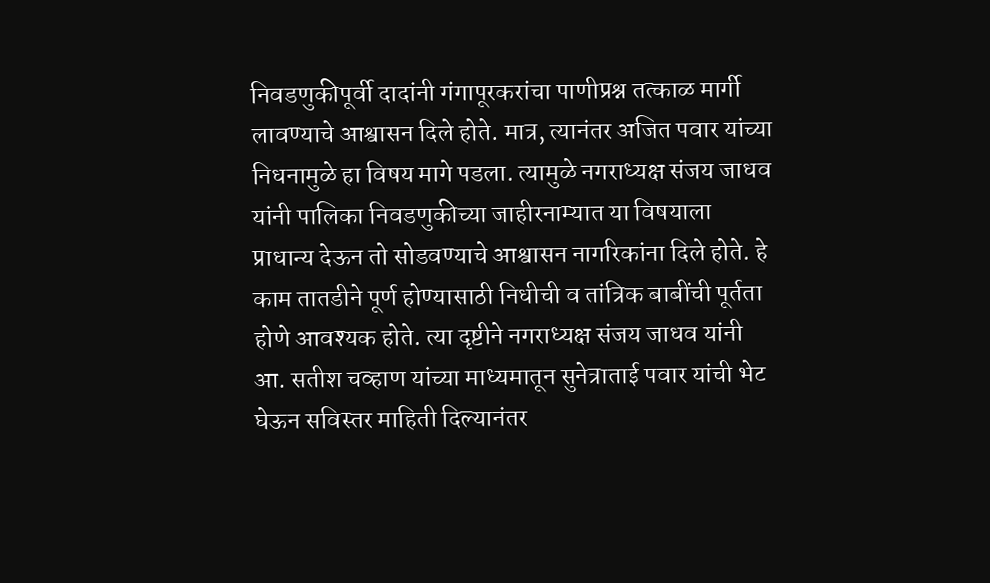निवडणुकीपूर्वी दादांनी गंगापूरकरांचा पाणीप्रश्न तत्काळ मार्गी लावण्याचे आश्वासन दिले होते. मात्र, त्यानंतर अजित पवार यांच्या निधनामुळे हा विषय मागे पडला. त्यामुळे नगराध्यक्ष संजय जाधव यांनी पालिका निवडणुकीच्या जाहीरनाम्यात या विषयाला प्राधान्य देऊन तो सोडवण्याचे आश्वासन नागरिकांना दिले होते. हे काम तातडीने पूर्ण होण्यासाठी निधीची व तांत्रिक बाबींची पूर्तता होणे आवश्यक होते. त्या दृष्टीने नगराध्यक्ष संजय जाधव यांनी आ. सतीश चव्हाण यांच्या माध्यमातून सुनेत्राताई पवार यांची भेट घेऊन सविस्तर माहिती दिल्यानंतर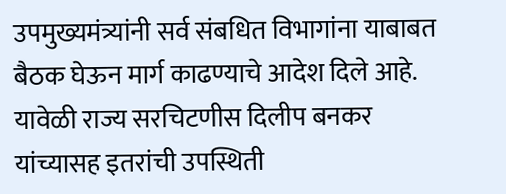उपमुख्यमंत्र्यांनी सर्व संबधित विभागांना याबाबत बैठक घेऊन मार्ग काढण्याचे आदेश दिले आहे. यावेळी राज्य सरचिटणीस दिलीप बनकर यांच्यासह इतरांची उपस्थिती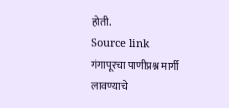होती.
Source link
गंगापूरचा पाणीप्रश्न मार्गी लावण्याचे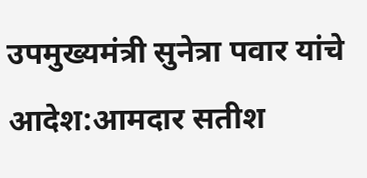उपमुख्यमंत्री सुनेत्रा पवार यांचे आदेश:आमदार सतीश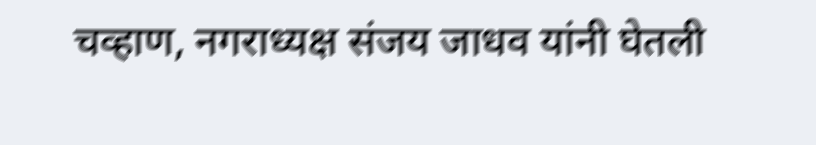चव्हाण, नगराध्यक्ष संजय जाधव यांनी घेतली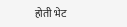होती भेट